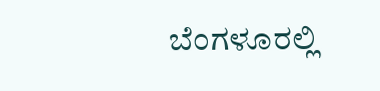ಬೆಂಗಳೂರಲ್ಲಿ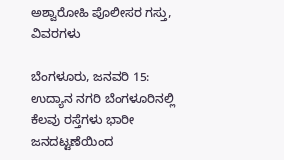ಅಶ್ವಾರೋಹಿ ಪೊಲೀಸರ ಗಸ್ತು, ವಿವರಗಳು

ಬೆಂಗಳೂರು, ಜನವರಿ 15: ಉದ್ಯಾನ ನಗರಿ ಬೆಂಗಳೂರಿನಲ್ಲಿ ಕೆಲವು ರಸ್ತೆಗಳು ಭಾರೀ ಜನದಟ್ಟಣೆಯಿಂದ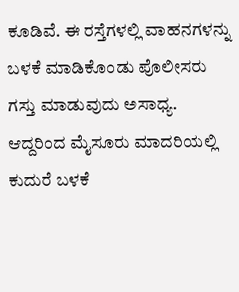ಕೂಡಿವೆ. ಈ ರಸ್ತೆಗಳಲ್ಲಿ ವಾಹನಗಳನ್ನು ಬಳಕೆ ಮಾಡಿಕೊಂಡು ಪೊಲೀಸರು ಗಸ್ತು ಮಾಡುವುದು ಅಸಾಧ್ಯ. ಆದ್ದರಿಂದ ಮೈಸೂರು ಮಾದರಿಯಲ್ಲಿ ಕುದುರೆ ಬಳಕೆ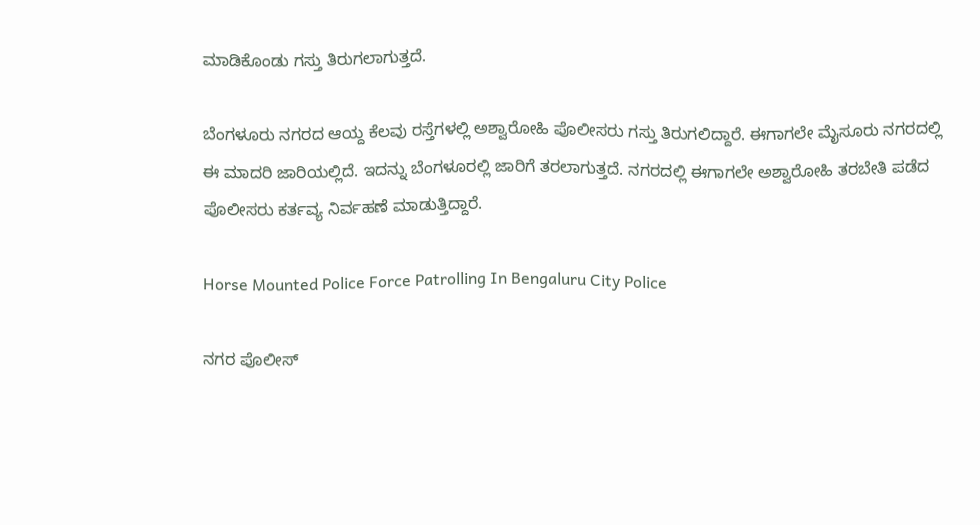ಮಾಡಿಕೊಂಡು ಗಸ್ತು ತಿರುಗಲಾಗುತ್ತದೆ.

ಬೆಂಗಳೂರು ನಗರದ ಆಯ್ದ ಕೆಲವು ರಸ್ತೆಗಳಲ್ಲಿ ಅಶ್ವಾರೋಹಿ ಪೊಲೀಸರು ಗಸ್ತು ತಿರುಗಲಿದ್ದಾರೆ. ಈಗಾಗಲೇ ಮೈಸೂರು ನಗರದಲ್ಲಿ ಈ ಮಾದರಿ ಜಾರಿಯಲ್ಲಿದೆ. ಇದನ್ನು ಬೆಂಗಳೂರಲ್ಲಿ ಜಾರಿಗೆ ತರಲಾಗುತ್ತದೆ. ನಗರದಲ್ಲಿ ಈಗಾಗಲೇ ಅಶ್ವಾರೋಹಿ ತರಬೇತಿ ಪಡೆದ ಪೊಲೀಸರು ಕರ್ತವ್ಯ ನಿರ್ವಹಣೆ ಮಾಡುತ್ತಿದ್ದಾರೆ.

Horse Mounted Police Force Patrolling In Bengaluru City Police

ನಗರ ಪೊಲೀಸ್‌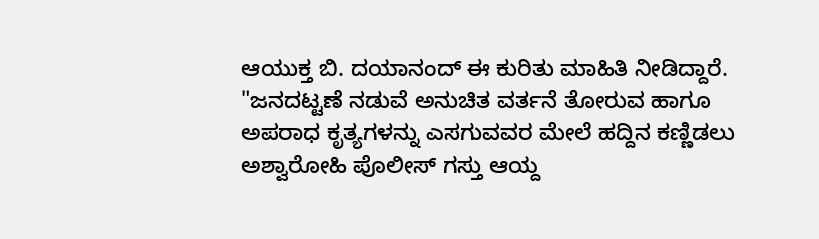ಆಯುಕ್ತ ಬಿ. ದಯಾನಂದ್‌ ಈ ಕುರಿತು ಮಾಹಿತಿ ನೀಡಿದ್ದಾರೆ. "ಜನದಟ್ಟಣೆ ನಡುವೆ ಅನುಚಿತ ವರ್ತನೆ ತೋರುವ ಹಾಗೂ ಅಪರಾಧ ಕೃತ್ಯಗಳನ್ನು ಎಸಗುವವರ ಮೇಲೆ ಹದ್ದಿನ ಕಣ್ಣಿಡಲು ಅಶ್ವಾರೋಹಿ ಪೊಲೀಸ್‌ ಗಸ್ತು ಆಯ್ದ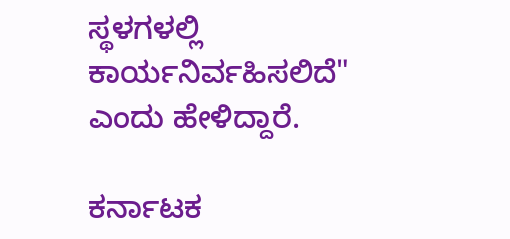ಸ್ಥಳಗಳಲ್ಲಿ ಕಾರ್ಯನಿರ್ವಹಿಸಲಿದೆ" ಎಂದು ಹೇಳಿದ್ದಾರೆ.

ಕರ್ನಾಟಕ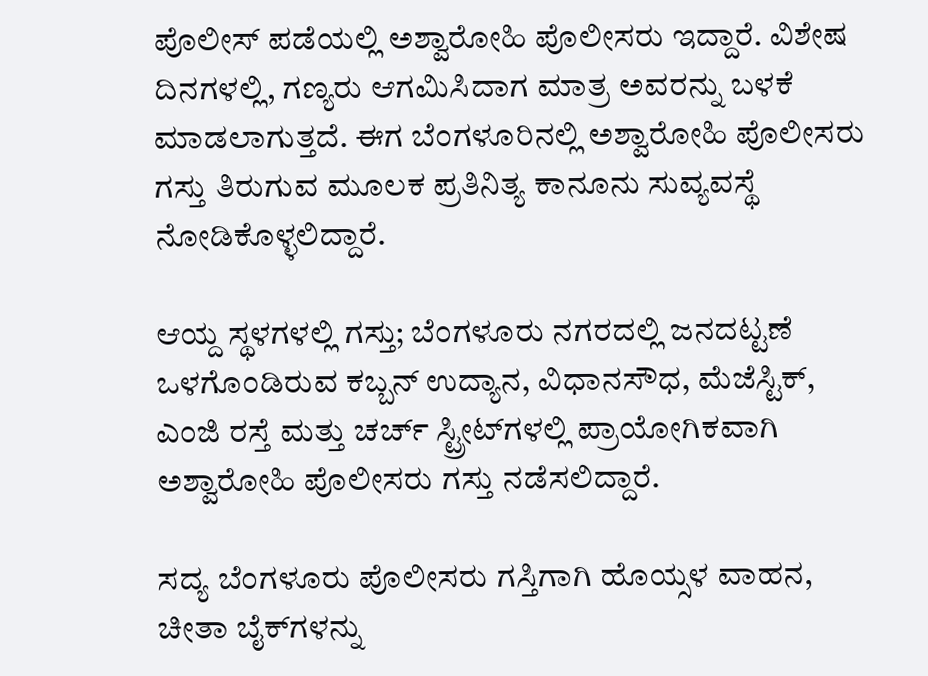ಪೊಲೀಸ್ ಪಡೆಯಲ್ಲಿ ಅಶ್ವಾರೋಹಿ ಪೊಲೀಸರು ಇದ್ದಾರೆ. ವಿಶೇಷ ದಿನಗಳಲ್ಲಿ, ಗಣ್ಯರು ಆಗಮಿಸಿದಾಗ ಮಾತ್ರ ಅವರನ್ನು ಬಳಕೆ ಮಾಡಲಾಗುತ್ತದೆ. ಈಗ ಬೆಂಗಳೂರಿನಲ್ಲಿ ಅಶ್ವಾರೋಹಿ ಪೊಲೀಸರು ಗಸ್ತು ತಿರುಗುವ ಮೂಲಕ ಪ್ರತಿನಿತ್ಯ ಕಾನೂನು ಸುವ್ಯವಸ್ಥೆ ನೋಡಿಕೊಳ್ಳಲಿದ್ದಾರೆ.

ಆಯ್ದ ಸ್ಥಳಗಳಲ್ಲಿ ಗಸ್ತು; ಬೆಂಗಳೂರು ನಗರದಲ್ಲಿ ಜನದಟ್ಟಣೆ ಒಳಗೊಂಡಿರುವ ಕಬ್ಬನ್ ಉದ್ಯಾನ, ವಿಧಾನಸೌಧ, ಮೆಜೆಸ್ಟಿಕ್, ಎಂಜಿ ರಸ್ತೆ ಮತ್ತು ಚರ್ಚ್‌ ಸ್ಟ್ರೀಟ್‌ಗಳಲ್ಲಿ ಪ್ರಾಯೋಗಿಕವಾಗಿ ಅಶ್ವಾರೋಹಿ ಪೊಲೀಸರು ಗಸ್ತು ನಡೆಸಲಿದ್ದಾರೆ.

ಸದ್ಯ ಬೆಂಗಳೂರು ಪೊಲೀಸರು ಗಸ್ತಿಗಾಗಿ ಹೊಯ್ಸಳ ವಾಹನ, ಚೀತಾ ಬೈಕ್‌ಗಳನ್ನು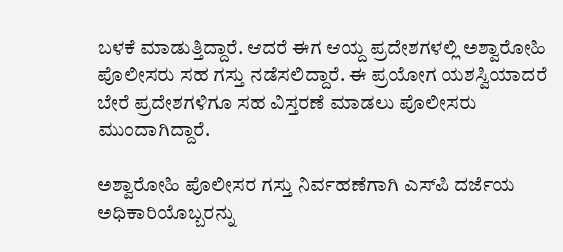ಬಳಕೆ ಮಾಡುತ್ತಿದ್ದಾರೆ. ಆದರೆ ಈಗ ಆಯ್ದ ಪ್ರದೇಶಗಳಲ್ಲಿ ಅಶ್ವಾರೋಹಿ ಪೊಲೀಸರು ಸಹ ಗಸ್ತು ನಡೆಸಲಿದ್ದಾರೆ. ಈ ಪ್ರಯೋಗ ಯಶಸ್ವಿಯಾದರೆ ಬೇರೆ ಪ್ರದೇಶಗಳಿಗೂ ಸಹ ವಿಸ್ತರಣೆ ಮಾಡಲು ಪೊಲೀಸರು ಮುಂದಾಗಿದ್ದಾರೆ.

ಅಶ್ವಾರೋಹಿ ಪೊಲೀಸರ ಗಸ್ತು ನಿರ್ವಹಣೆಗಾಗಿ ಎಸ್‌ಪಿ ದರ್ಜೆಯ ಅಧಿಕಾರಿಯೊಬ್ಬರನ್ನು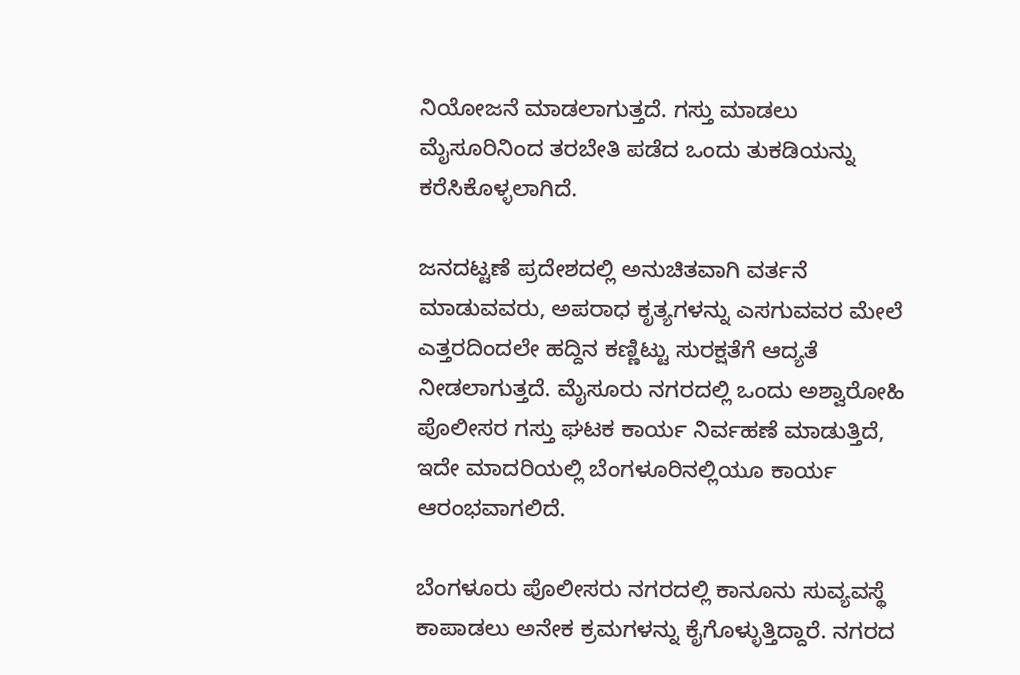ನಿಯೋಜನೆ ಮಾಡಲಾಗುತ್ತದೆ. ಗಸ್ತು ಮಾಡಲು ಮೈಸೂರಿನಿಂದ ತರಬೇತಿ ಪಡೆದ ಒಂದು ತುಕಡಿಯನ್ನು ಕರೆಸಿಕೊಳ್ಳಲಾಗಿದೆ.

ಜನದಟ್ಟಣೆ ಪ್ರದೇಶದಲ್ಲಿ ಅನುಚಿತವಾಗಿ ವರ್ತನೆ ಮಾಡುವವರು, ಅಪರಾಧ ಕೃತ್ಯಗಳನ್ನು ಎಸಗುವವರ ಮೇಲೆ ಎತ್ತರದಿಂದಲೇ ಹದ್ದಿನ ಕಣ್ಣಿಟ್ಟು ಸುರಕ್ಷತೆಗೆ ಆದ್ಯತೆ ನೀಡಲಾಗುತ್ತದೆ. ಮೈಸೂರು ನಗರದಲ್ಲಿ ಒಂದು ಅಶ್ವಾರೋಹಿ ಪೊಲೀಸರ ಗಸ್ತು ಘಟಕ ಕಾರ್ಯ ನಿರ್ವಹಣೆ ಮಾಡುತ್ತಿದೆ, ಇದೇ ಮಾದರಿಯಲ್ಲಿ ಬೆಂಗಳೂರಿನಲ್ಲಿಯೂ ಕಾರ್ಯ ಆರಂಭವಾಗಲಿದೆ.

ಬೆಂಗಳೂರು ಪೊಲೀಸರು ನಗರದಲ್ಲಿ ಕಾನೂನು ಸುವ್ಯವಸ್ಥೆ ಕಾಪಾಡಲು ಅನೇಕ ಕ್ರಮಗಳನ್ನು ಕೈಗೊಳ್ಳುತ್ತಿದ್ದಾರೆ. ನಗರದ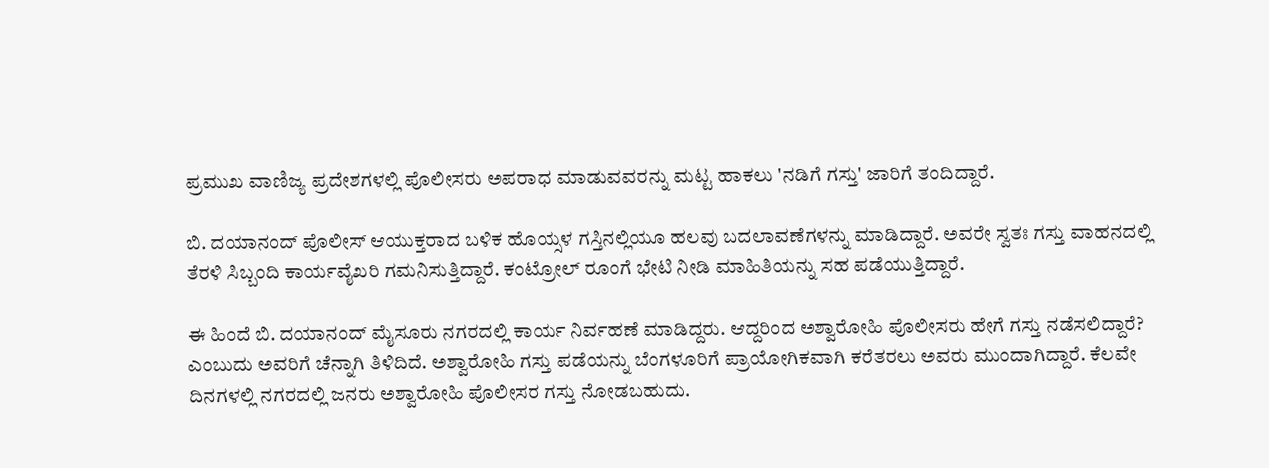ಪ್ರಮುಖ ವಾಣಿಜ್ಯ ಪ್ರದೇಶಗಳಲ್ಲಿ ಪೊಲೀಸರು ಅಪರಾಧ ಮಾಡುವವರನ್ನು ಮಟ್ಟ ಹಾಕಲು 'ನಡಿಗೆ ಗಸ್ತು' ಜಾರಿಗೆ ತಂದಿದ್ದಾರೆ.

ಬಿ. ದಯಾನಂದ್‌ ಪೊಲೀಸ್ ಆಯುಕ್ತರಾದ ಬಳಿಕ ಹೊಯ್ಸಳ ಗಸ್ತಿನಲ್ಲಿಯೂ ಹಲವು ಬದಲಾವಣೆಗಳನ್ನು ಮಾಡಿದ್ದಾರೆ. ಅವರೇ ಸ್ವತಃ ಗಸ್ತು ವಾಹನದಲ್ಲಿ ತೆರಳಿ ಸಿಬ್ಬಂದಿ ಕಾರ್ಯವೈಖರಿ ಗಮನಿಸುತ್ತಿದ್ದಾರೆ. ಕಂಟ್ರೋಲ್‌ ರೂಂಗೆ ಭೇಟಿ ನೀಡಿ ಮಾಹಿತಿಯನ್ನು ಸಹ ಪಡೆಯುತ್ತಿದ್ದಾರೆ.

ಈ ಹಿಂದೆ ಬಿ. ದಯಾನಂದ್‌ ಮೈಸೂರು ನಗರದಲ್ಲಿ ಕಾರ್ಯ ನಿರ್ವಹಣೆ ಮಾಡಿದ್ದರು. ಆದ್ದರಿಂದ ಅಶ್ವಾರೋಹಿ ಪೊಲೀಸರು ಹೇಗೆ ಗಸ್ತು ನಡೆಸಲಿದ್ದಾರೆ? ಎಂಬುದು ಅವರಿಗೆ ಚೆನ್ನಾಗಿ ತಿಳಿದಿದೆ. ಅಶ್ವಾರೋಹಿ ಗಸ್ತು ಪಡೆಯನ್ನು ಬೆಂಗಳೂರಿಗೆ ಪ್ರಾಯೋಗಿಕವಾಗಿ ಕರೆತರಲು ಅವರು ಮುಂದಾಗಿದ್ದಾರೆ. ಕೆಲವೇ ದಿನಗಳಲ್ಲಿ ನಗರದಲ್ಲಿ ಜನರು ಅಶ್ವಾರೋಹಿ ಪೊಲೀಸರ ಗಸ್ತು ನೋಡಬಹುದು.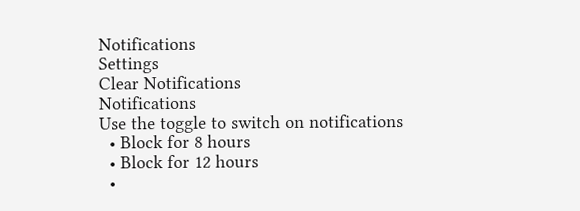Notifications
Settings
Clear Notifications
Notifications
Use the toggle to switch on notifications
  • Block for 8 hours
  • Block for 12 hours
  •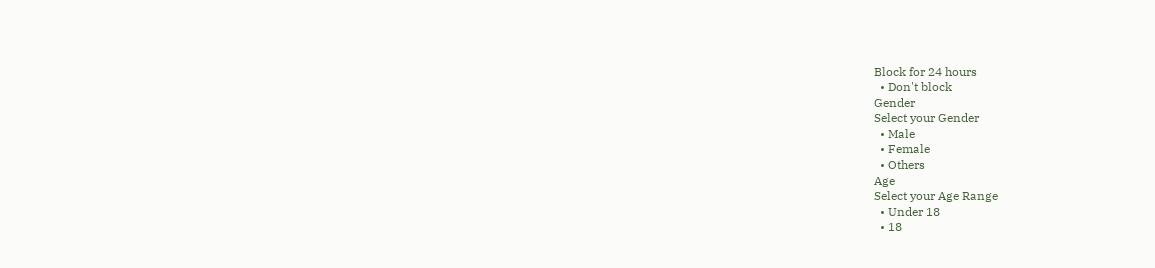Block for 24 hours
  • Don't block
Gender
Select your Gender
  • Male
  • Female
  • Others
Age
Select your Age Range
  • Under 18
  • 18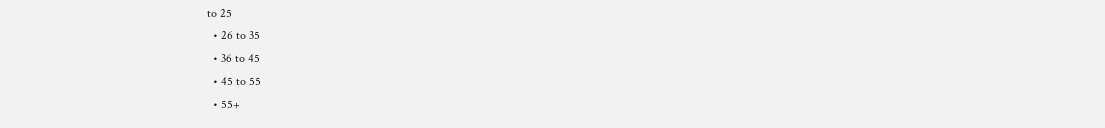to 25
  • 26 to 35
  • 36 to 45
  • 45 to 55
  • 55+